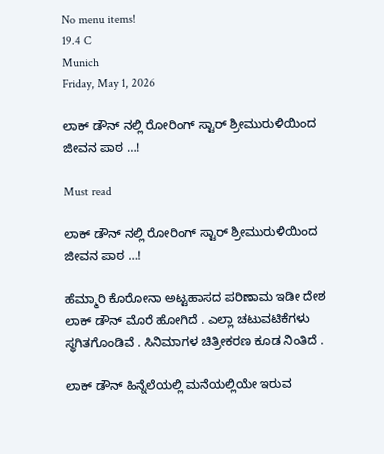No menu items!
19.4 C
Munich
Friday, May 1, 2026

ಲಾಕ್ ಡೌನ್ ನಲ್ಲಿ ರೋರಿಂಗ್ ಸ್ಟಾರ್ ಶ್ರೀಮುರುಳಿಯಿಂದ ಜೀವನ ಪಾಠ …!

Must read

ಲಾಕ್ ಡೌನ್ ನಲ್ಲಿ ರೋರಿಂಗ್ ಸ್ಟಾರ್ ಶ್ರೀಮುರುಳಿಯಿಂದ ಜೀವನ ಪಾಠ …!

ಹೆಮ್ಮಾರಿ ಕೊರೋನಾ ಅಟ್ಟಹಾಸದ ಪರಿಣಾಮ ಇಡೀ ದೇಶ ಲಾಕ್ ಡೌನ್ ಮೊರೆ ಹೋಗಿದೆ . ಎಲ್ಲಾ ಚಟುವಟಿಕೆಗಳು ಸ್ಥಗಿತಗೊಂಡಿವೆ . ಸಿನಿಮಾಗಳ ಚಿತ್ರೀಕರಣ ಕೂಡ ನಿಂತಿದೆ .

ಲಾಕ್ ಡೌನ್ ಹಿನ್ನೆಲೆಯಲ್ಲಿ ಮನೆಯಲ್ಲಿಯೇ ಇರುವ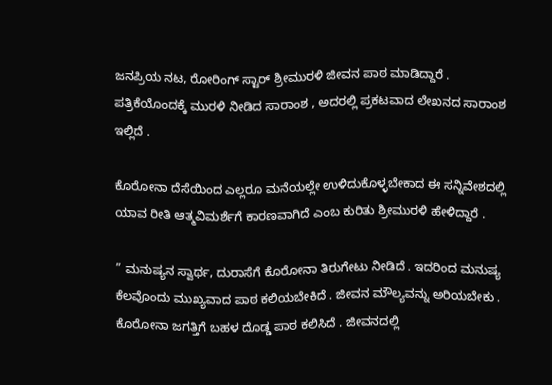ಜನಪ್ರಿಯ ನಟ, ರೋರಿಂಗ್ ಸ್ಟಾರ್ ಶ್ರೀಮುರಳಿ ಜೀವನ ಪಾಠ ಮಾಡಿದ್ದಾರೆ . ಪತ್ರಿಕೆಯೊಂದಕ್ಕೆ ಮುರಳಿ ನೀಡಿದ ಸಾರಾಂಶ , ಅದರಲ್ಲಿ ಪ್ರಕಟವಾದ ಲೇಖನದ ಸಾರಾಂಶ ಇಲ್ಲಿದೆ .

ಕೊರೋನಾ ದೆಸೆಯಿಂದ ಎಲ್ಲರೂ ಮನೆಯಲ್ಲೇ ಉಳಿದುಕೊಳ್ಳಬೇಕಾದ ಈ ಸನ್ನಿವೇಶದಲ್ಲಿ ಯಾವ ರೀತಿ ಆತ್ಮವಿಮರ್ಶೆಗೆ ಕಾರಣವಾಗಿದೆ ಎಂಬ ಕುರಿತು ಶ್ರೀಮುರಳಿ ಹೇಳಿದ್ದಾರೆ .

” ಮನುಷ್ಯನ ಸ್ವಾರ್ಥ, ದುರಾಸೆಗೆ ಕೊರೋನಾ ತಿರುಗೇಟು ನೀಡಿದೆ . ಇದರಿಂದ ಮನುಷ್ಯ ಕೆಲವೊಂದು ಮುಖ್ಯವಾದ ಪಾಠ ಕಲಿಯಬೇಕಿದೆ . ಜೀವನ ಮೌಲ್ಯವನ್ನು ಅರಿಯಬೇಕು . ಕೊರೋನಾ ಜಗತ್ತಿಗೆ ಬಹಳ ದೊಡ್ಡ ಪಾಠ ಕಲಿಸಿದೆ . ಜೀವನದಲ್ಲಿ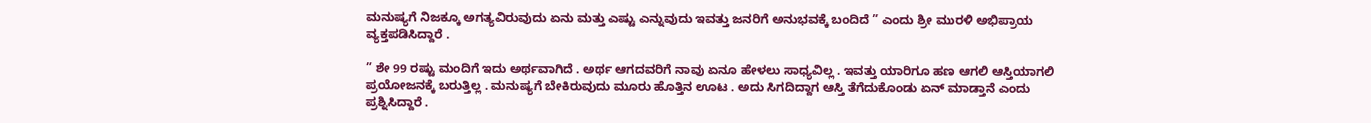ಮನುಷ್ಯಗೆ ನಿಜಕ್ಕೂ ಅಗತ್ಯವಿರುವುದು ಏನು ಮತ್ತು ಎಷ್ಟು ಎನ್ನುವುದು ಇವತ್ತು ಜನರಿಗೆ ಅನುಭವಕ್ಕೆ ಬಂದಿದೆ ” ಎಂದು ಶ್ರೀ ಮುರಳಿ ಅಭಿಪ್ರಾಯ ವ್ಯಕ್ತಪಡಿಸಿದ್ದಾರೆ .

” ಶೇ 99 ರಷ್ಟು ಮಂದಿಗೆ ಇದು ಅರ್ಥವಾಗಿದೆ . ಅರ್ಥ ಆಗದವರಿಗೆ ನಾವು ಏನೂ ಹೇಳಲು ಸಾಧ್ಯವಿಲ್ಲ . ಇವತ್ತು ಯಾರಿಗೂ ಹಣ ಆಗಲಿ ಆಸ್ತಿಯಾಗಲಿ ಪ್ರಯೋಜನಕ್ಕೆ ಬರುತ್ತಿಲ್ಲ . ಮನುಷ್ಯಗೆ ಬೇಕಿರುವುದು ಮೂರು ಹೊತ್ತಿನ ಊಟ . ಅದು ಸಿಗದಿದ್ದಾಗ ಆಸ್ತಿ ತೆಗೆದುಕೊಂಡು ಏನ್ ಮಾಡ್ತಾನೆ ‌ಎಂದು ಪ್ರಶ್ನಿಸಿದ್ದಾರೆ .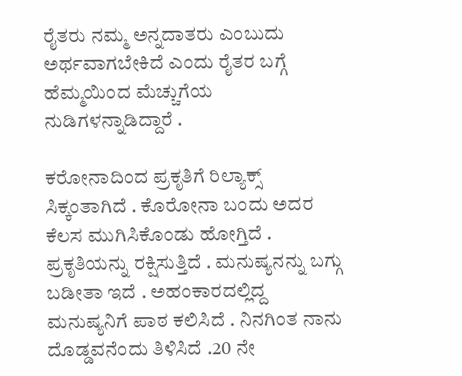ರೈತರು ನಮ್ಮ ಅನ್ನದಾತರು ಎಂಬುದು ಅರ್ಥವಾಗಬೇಕಿದೆ ಎಂದು ರೈತರ ಬಗ್ಗೆ ಹೆಮ್ಮಯಿಂದ ಮೆಚ್ಚುಗೆಯ ನುಡಿಗಳನ್ನಾಡಿದ್ದಾರೆ .

ಕರೋನಾದಿಂದ ಪ್ರಕೃತಿಗೆ ರಿಲ್ಯಾಕ್ಸ್ ಸಿಕ್ಕಂತಾಗಿದೆ . ಕೊರೋನಾ ಬಂದು ಅದರ ಕೆಲಸ ಮುಗಿಸಿಕೊಂಡು ಹೋಗ್ತಿದೆ . ಪ್ರಕೃತಿಯನ್ನು ರಕ್ಷಿಸುತ್ತಿದೆ . ಮನುಷ್ಯನನ್ನು ಬಗ್ಗು ಬಡೀತಾ ಇದೆ . ಅಹಂಕಾರದಲ್ಲಿದ್ದ ಮನುಷ್ಯನಿಗೆ ಪಾಠ ಕಲಿಸಿದೆ . ನಿನಗಿಂತ ನಾನು ದೊಡ್ಡವನೆಂದು ತಿಳಿಸಿದೆ .20 ನೇ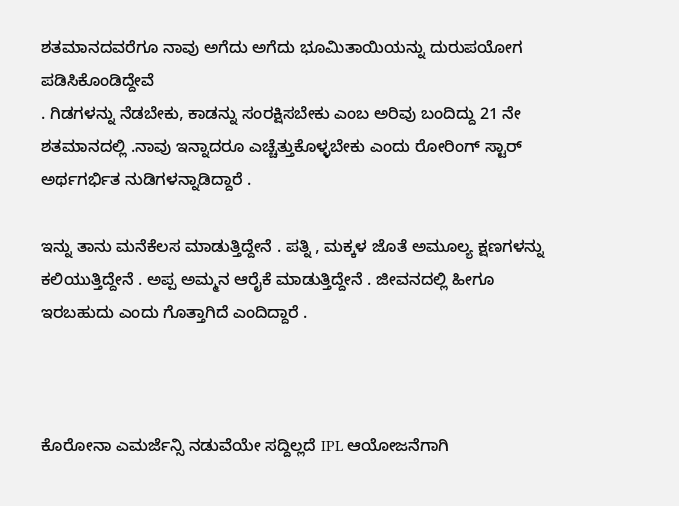ಶತಮಾನದವರೆಗೂ ನಾವು ಅಗೆದು ಅಗೆದು ಭೂಮಿತಾಯಿಯನ್ನು ದುರುಪಯೋಗ ಪಡಿಸಿಕೊಂಡಿದ್ದೇವೆ ‌
. ಗಿಡಗಳನ್ನು ನೆಡಬೇಕು, ಕಾಡನ್ನು ಸಂರಕ್ಷಿಸಬೇಕು ಎಂಬ ಅರಿವು ಬಂದಿದ್ದು‌ 21 ನೇ ಶತಮಾನದಲ್ಲಿ .ನಾವು ಇನ್ನಾದರೂ ಎಚ್ಚೆತ್ತುಕೊಳ್ಳಬೇಕು ಎಂದು ರೋರಿಂಗ್ ಸ್ಟಾರ್ ಅರ್ಥಗರ್ಭಿತ ನುಡಿಗಳನ್ನಾಡಿದ್ದಾರೆ .

ಇನ್ನು ತಾನು ಮನೆಕೆಲಸ ಮಾಡುತ್ತಿದ್ದೇನೆ‌ . ಪತ್ನಿ , ಮಕ್ಕಳ ಜೊತೆ ಅಮೂಲ್ಯ ಕ್ಷಣಗಳನ್ನು ಕಲಿಯುತ್ತಿದ್ದೇನೆ . ಅಪ್ಪ ಅಮ್ಮನ ಆರೈಕೆ ಮಾಡುತ್ತಿದ್ದೇನೆ . ಜೀವನದಲ್ಲಿ ಹೀಗೂ ಇರಬಹುದು ಎಂದು ಗೊತ್ತಾಗಿದೆ ಎಂದಿದ್ದಾರೆ .



ಕೊರೋನಾ ಎಮರ್ಜೆನ್ಸಿ ನಡುವೆಯೇ ಸದ್ದಿಲ್ಲದೆ IPL ಆಯೋಜನೆಗಾಗಿ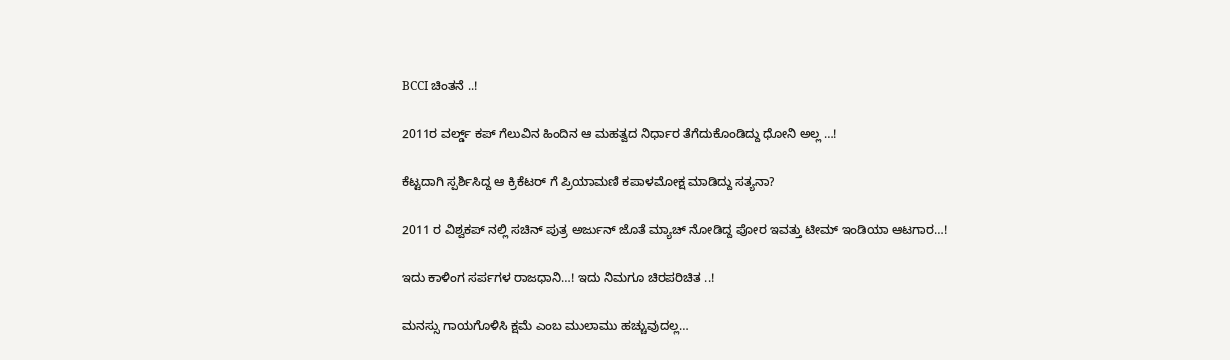BCCI ಚಿಂತನೆ ..!

2011ರ ವರ್ಲ್ಡ್ ಕಪ್ ಗೆಲುವಿನ ಹಿಂದಿನ ಆ ಮಹತ್ವದ ನಿರ್ಧಾರ ತೆಗೆದುಕೊಂಡಿದ್ದು ಧೋನಿ ಅಲ್ಲ …!

ಕೆಟ್ಟದಾಗಿ ಸ್ಪರ್ಶಿಸಿದ್ದ ಆ ಕ್ರಿಕೆಟರ್ ಗೆ ಪ್ರಿಯಾಮಣಿ ಕಪಾಳಮೋಕ್ಷ ಮಾಡಿದ್ದು ಸತ್ಯನಾ?

2011 ರ ವಿಶ್ವಕಪ್ ನಲ್ಲಿ ಸಚಿನ್ ಪುತ್ರ ಅರ್ಜುನ್ ಜೊತೆ ಮ್ಯಾಚ್ ನೋಡಿದ್ದ ಪೋರ ಇವತ್ತು ಟೀಮ್ ಇಂಡಿಯಾ ಆಟಗಾರ…!

ಇದು ಕಾಳಿಂಗ ಸರ್ಪಗಳ ರಾಜಧಾನಿ…! ಇದು ನಿಮಗೂ ಚಿರಪರಿಚಿತ ..!

ಮನಸ್ಸು ಗಾಯಗೊಳಿಸಿ ಕ್ಷಮೆ ಎಂಬ ಮುಲಾಮು ಹಚ್ಚುವುದಲ್ಲ…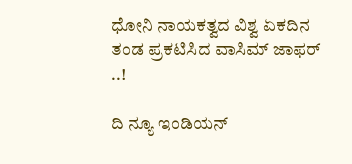ಧೋನಿ ನಾಯಕತ್ವದ ವಿಶ್ವ ಏಕದಿನ ತಂಡ ಪ್ರಕಟಿಸಿದ ವಾಸಿಮ್ ಜಾಫರ್ ..!

ದಿ ನ್ಯೂ ಇಂಡಿಯನ್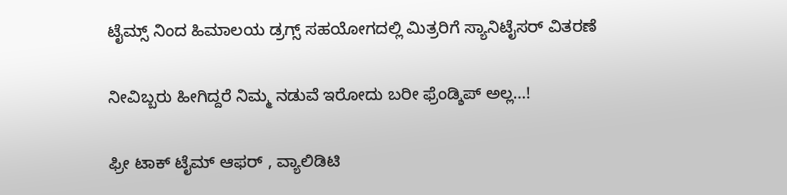ಟೈಮ್ಸ್ ನಿಂದ ಹಿಮಾಲಯ ಡ್ರಗ್ಸ್ ಸಹಯೋಗದಲ್ಲಿ ಮಿತ್ರರಿಗೆ ಸ್ಯಾನಿಟೈಸರ್ ವಿತರಣೆ

ನೀವಿಬ್ಬರು ಹೀಗಿದ್ದರೆ ನಿಮ್ಮ ನಡುವೆ ಇರೋದು ಬರೀ ಫ್ರೆಂಡ್ಶಿಪ್ ಅಲ್ಲ…!

ಫ್ರೀ ಟಾಕ್ ಟೈಮ್ ಆಫರ್ , ವ್ಯಾಲಿಡಿಟಿ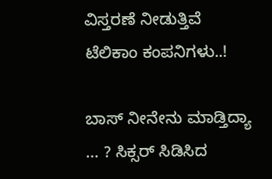ವಿಸ್ತರಣೆ ನೀಡುತ್ತಿವೆ‌ ಟೆಲಿಕಾಂ ಕಂಪನಿಗಳು‌..!

ಬಾಸ್ ನೀನೇನು ಮಾಡ್ತಿದ್ಯಾ … ? ಸಿಕ್ಸರ್ ಸಿಡಿಸಿದ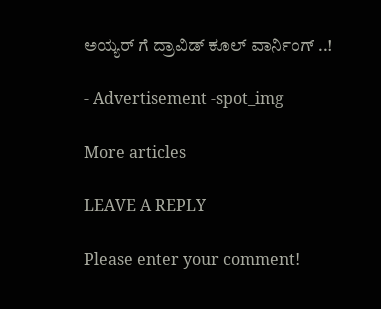ಅಯ್ಯರ್ ಗೆ ದ್ರಾವಿಡ್ ಕೂಲ್ ವಾರ್ನಿಂಗ್ ..!

- Advertisement -spot_img

More articles

LEAVE A REPLY

Please enter your comment!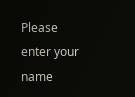Please enter your name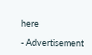here

- Advertisement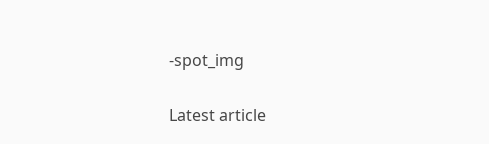-spot_img

Latest article